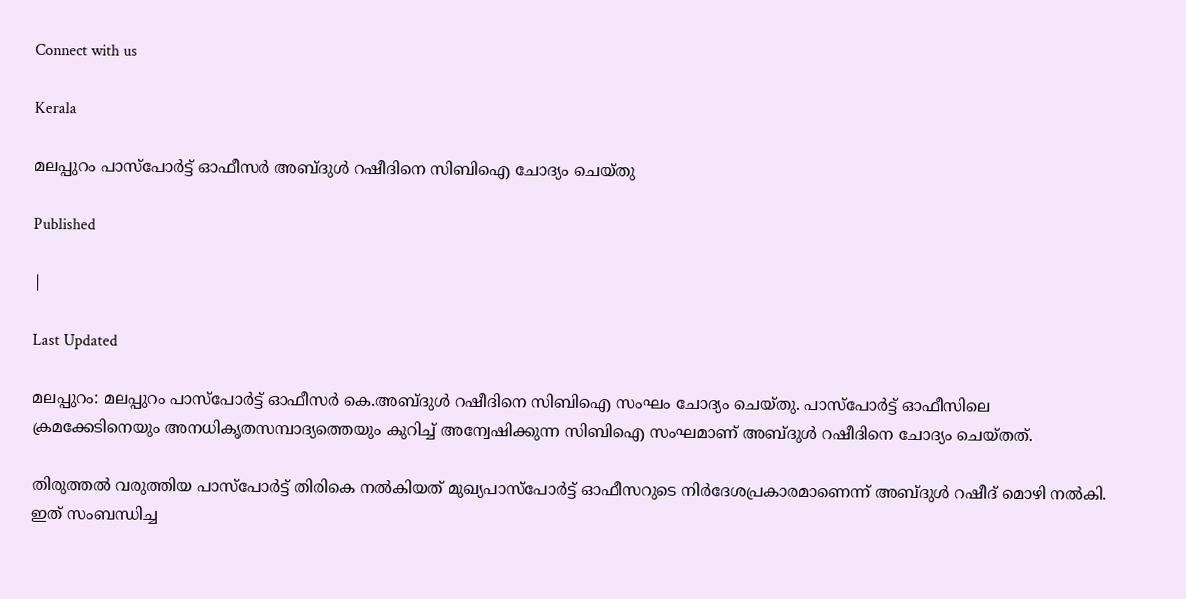Connect with us

Kerala

മലപ്പുറം പാസ്‌പോര്‍ട്ട് ഓഫീസര്‍ അബ്ദുള്‍ റഷീദിനെ സിബിഐ ചോദ്യം ചെയ്തു

Published

|

Last Updated

മലപ്പുറം: മലപ്പുറം പാസ്‌പോര്‍ട്ട് ഓഫീസര്‍ കെ.അബ്ദുള്‍ റഷീദിനെ സിബിഐ സംഘം ചോദ്യം ചെയ്തു. പാസ്‌പോര്‍ട്ട് ഓഫീസിലെ ക്രമക്കേടിനെയും അനധികൃതസമ്പാദ്യത്തെയും കുറിച്ച് അന്വേഷിക്കുന്ന സിബിഐ സംഘമാണ് അബ്ദുള്‍ റഷീദിനെ ചോദ്യം ചെയ്തത്.

തിരുത്തല്‍ വരുത്തിയ പാസ്‌പോര്‍ട്ട് തിരികെ നല്‍കിയത് മുഖ്യപാസ്‌പോര്‍ട്ട് ഓഫീസറുടെ നിര്‍ദേശപ്രകാരമാണെന്ന് അബ്ദുള്‍ റഷീദ് മൊഴി നല്‍കി. ഇത് സംബന്ധിച്ച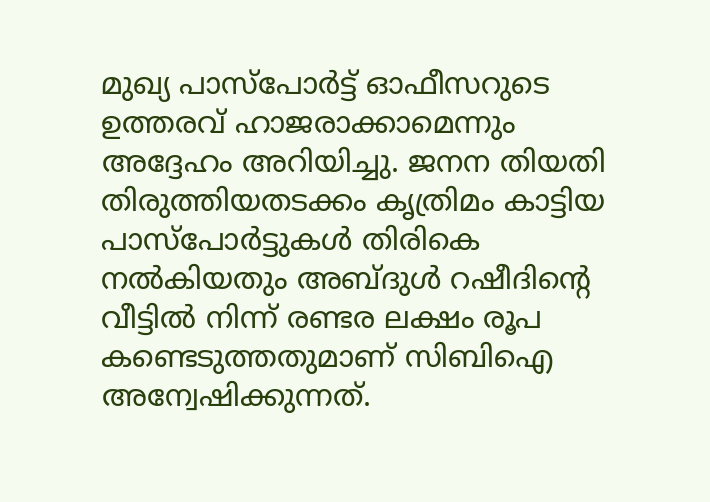മുഖ്യ പാസ്‌പോര്‍ട്ട് ഓഫീസറുടെ ഉത്തരവ് ഹാജരാക്കാമെന്നും അദ്ദേഹം അറിയിച്ചു. ജനന തിയതി തിരുത്തിയതടക്കം കൃത്രിമം കാട്ടിയ പാസ്‌പോര്‍ട്ടുകള്‍ തിരികെ നല്‍കിയതും അബ്ദുള്‍ റഷീദിന്റെ വീട്ടില്‍ നിന്ന് രണ്ടര ലക്ഷം രൂപ കണ്ടെടുത്തതുമാണ് സിബിഐ അന്വേഷിക്കുന്നത്.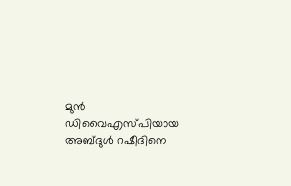മുന്‍ ഡിവൈഎസ്പിയായ അബ്ദുള്‍ റഷീദിനെ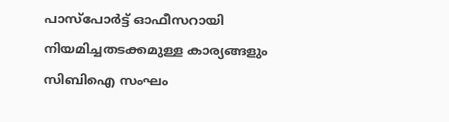പാസ്‌പോര്‍ട്ട് ഓഫീസറായി നിയമിച്ചതടക്കമുള്ള കാര്യങ്ങളും സിബിഐ സംഘം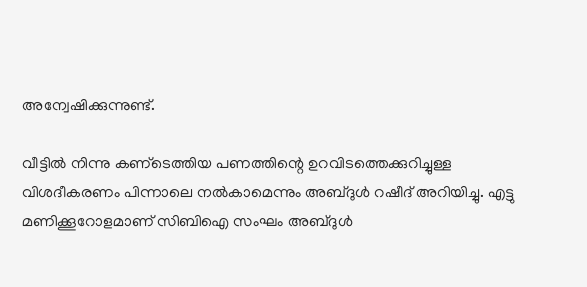അന്വേഷിക്കുന്നുണ്ട്.

വീട്ടില്‍ നിന്നു കണ്‌ടെത്തിയ പണത്തിന്റെ ഉറവിടത്തെക്കുറിച്ചുള്ള വിശദീകരണം പിന്നാലെ നല്‍കാമെന്നും അബ്ദുള്‍ റഷീദ് അറിയിച്ചു. എട്ടു മണിക്കൂറോളമാണ് സിബിഐ സംഘം അബ്ദുള്‍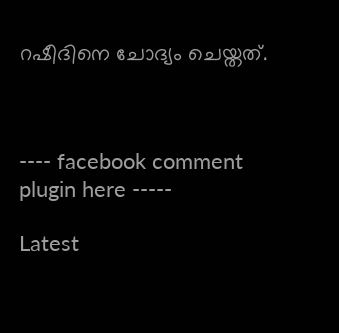റഷീദിനെ ചോദ്യം ചെയ്തത്.



---- facebook comment plugin here -----

Latest